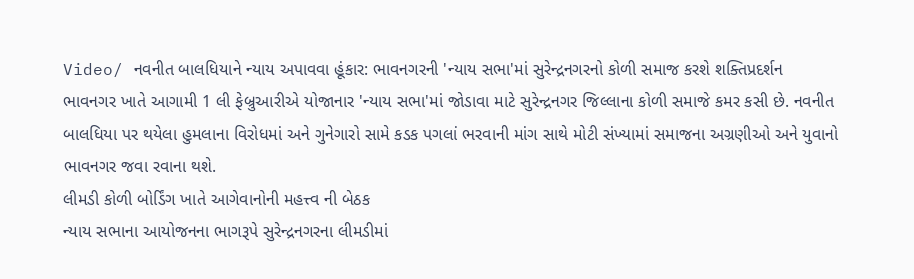Video/ નવનીત બાલધિયાને ન્યાય અપાવવા હૂંકાર: ભાવનગરની 'ન્યાય સભા'માં સુરેન્દ્રનગરનો કોળી સમાજ કરશે શક્તિપ્રદર્શન
ભાવનગર ખાતે આગામી 1 લી ફેબ્રુઆરીએ યોજાનાર 'ન્યાય સભા'માં જોડાવા માટે સુરેન્દ્રનગર જિલ્લાના કોળી સમાજે કમર કસી છે. નવનીત બાલધિયા પર થયેલા હુમલાના વિરોધમાં અને ગુનેગારો સામે કડક પગલાં ભરવાની માંગ સાથે મોટી સંખ્યામાં સમાજના અગ્રણીઓ અને યુવાનો ભાવનગર જવા રવાના થશે.
લીમડી કોળી બોર્ડિંગ ખાતે આગેવાનોની મહત્ત્વ ની બેઠક
ન્યાય સભાના આયોજનના ભાગરૂપે સુરેન્દ્રનગરના લીમડીમાં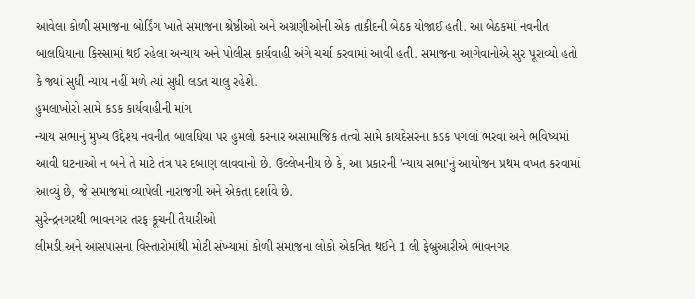આવેલા કોળી સમાજના બોર્ડિંગ ખાતે સમાજના શ્રેષ્ઠીઓ અને અગ્રણીઓની એક તાકીદની બેઠક યોજાઈ હતી. આ બેઠકમાં નવનીત બાલધિયાના કિસ્સામાં થઈ રહેલા અન્યાય અને પોલીસ કાર્યવાહી અંગે ચર્ચા કરવામાં આવી હતી. સમાજના આગેવાનોએ સુર પૂરાવ્યો હતો કે જ્યાં સુધી ન્યાય નહીં મળે ત્યાં સુધી લડત ચાલુ રહેશે.
હુમલાખોરો સામે કડક કાર્યવાહીની માંગ
ન્યાય સભાનું મુખ્ય ઉદ્દેશ્ય નવનીત બાલધિયા પર હુમલો કરનાર અસામાજિક તત્વો સામે કાયદેસરના કડક પગલાં ભરવા અને ભવિષ્યમાં આવી ઘટનાઓ ન બને તે માટે તંત્ર પર દબાણ લાવવાનો છે. ઉલ્લેખનીય છે કે, આ પ્રકારની 'ન્યાય સભા'નું આયોજન પ્રથમ વખત કરવામાં આવ્યું છે, જે સમાજમાં વ્યાપેલી નારાજગી અને એકતા દર્શાવે છે.
સુરેન્દ્રનગરથી ભાવનગર તરફ કૂચની તૈયારીઓ
લીમડી અને આસપાસના વિસ્તારોમાંથી મોટી સંખ્યામાં કોળી સમાજના લોકો એકત્રિત થઈને 1 લી ફેબ્રુઆરીએ ભાવનગર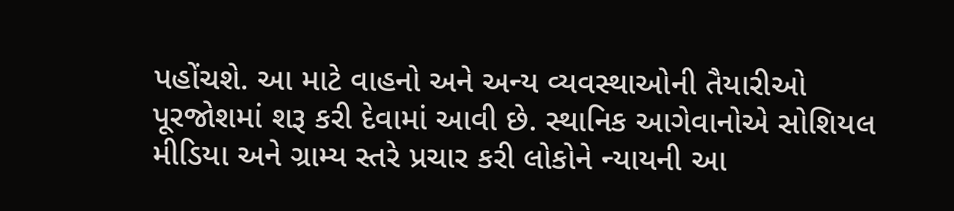પહોંચશે. આ માટે વાહનો અને અન્ય વ્યવસ્થાઓની તૈયારીઓ પૂરજોશમાં શરૂ કરી દેવામાં આવી છે. સ્થાનિક આગેવાનોએ સોશિયલ મીડિયા અને ગ્રામ્ય સ્તરે પ્રચાર કરી લોકોને ન્યાયની આ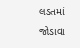લડતમાં જોડાવા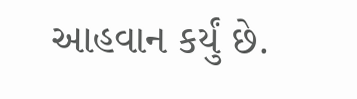આહવાન કર્યું છે.